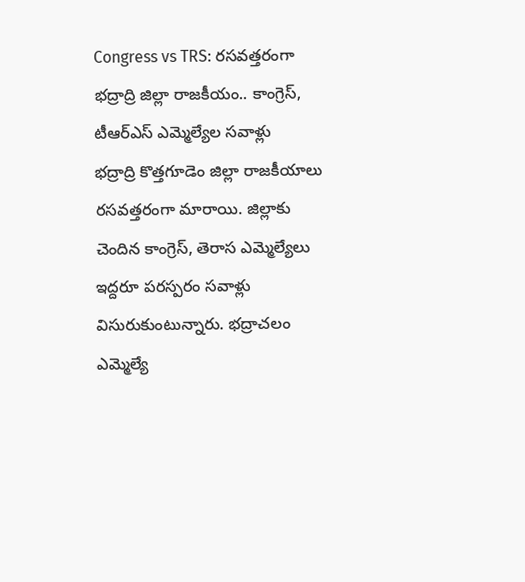Congress vs TRS: రసవత్తరంగా భద్రాద్రి జిల్లా రాజకీయం.. కాంగ్రెస్, టీఆర్ఎస్ ఎమ్మెల్యేల సవాళ్లు
భద్రాద్రి కొత్తగూడెం జిల్లా రాజకీయాలు రసవత్తరంగా మారాయి. జిల్లాకు చెందిన కాంగ్రెస్, తెరాస ఎమ్మెల్యేలు ఇద్దరూ పరస్పరం సవాళ్లు విసురుకుంటున్నారు. భద్రాచలం ఎమ్మెల్యే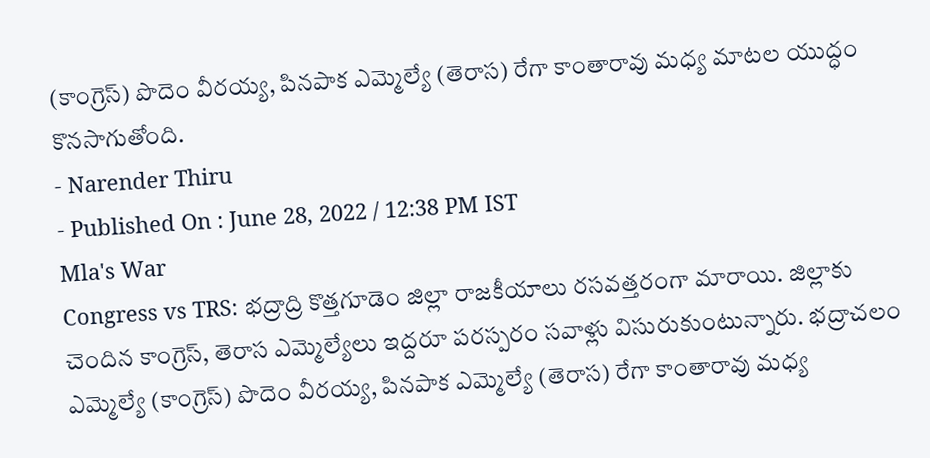(కాంగ్రెస్) పొదెం వీరయ్య, పినపాక ఎమ్మెల్యే (తెరాస) రేగా కాంతారావు మధ్య మాటల యుద్ధం కొనసాగుతోంది.
- Narender Thiru
- Published On : June 28, 2022 / 12:38 PM IST
Mla's War
Congress vs TRS: భద్రాద్రి కొత్తగూడెం జిల్లా రాజకీయాలు రసవత్తరంగా మారాయి. జిల్లాకు చెందిన కాంగ్రెస్, తెరాస ఎమ్మెల్యేలు ఇద్దరూ పరస్పరం సవాళ్లు విసురుకుంటున్నారు. భద్రాచలం ఎమ్మెల్యే (కాంగ్రెస్) పొదెం వీరయ్య, పినపాక ఎమ్మెల్యే (తెరాస) రేగా కాంతారావు మధ్య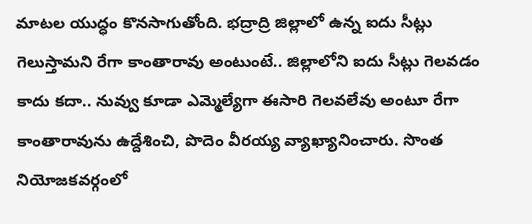మాటల యుద్ధం కొనసాగుతోంది. భద్రాద్రి జిల్లాలో ఉన్న ఐదు సీట్లు గెలుస్తామని రేగా కాంతారావు అంటుంటే.. జిల్లాలోని ఐదు సీట్లు గెలవడం కాదు కదా.. నువ్వు కూడా ఎమ్మెల్యేగా ఈసారి గెలవలేవు అంటూ రేగా కాంతారావును ఉద్దేశించి, పొదెం వీరయ్య వ్యాఖ్యానించారు. సొంత నియోజకవర్గంలో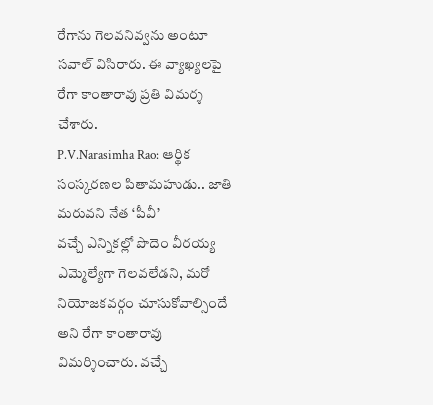రేగాను గెలవనివ్వను అంటూ సవాల్ విసిరారు. ఈ వ్యాఖ్యలపై రేగా కాంతారావు ప్రతి విమర్శ చేశారు.
P.V.Narasimha Rao: ఆర్థిక సంస్కరణల పితామహుడు.. జాతి మరువని నేత ‘పీవీ’
వచ్చే ఎన్నికల్లో పొదెం వీరయ్య ఎమ్మెల్యేగా గెలవలేడని, మరో నియోజకవర్గం చూసుకోవాల్సిందే అని రేగా కాంతారావు విమర్శించారు. వచ్చే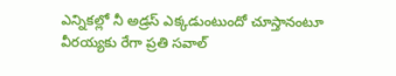ఎన్నికల్లో నీ అడ్రస్ ఎక్కడుంటుందో చూస్తానంటూ వీరయ్యకు రేగా ప్రతి సవాల్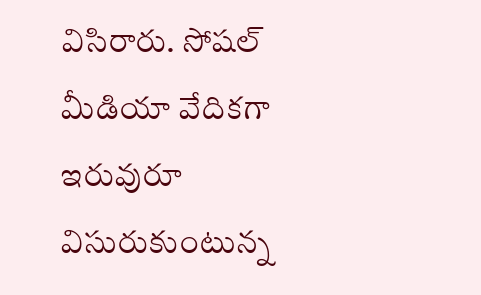విసిరారు. సోషల్ మీడియా వేదికగా ఇరువురూ విసురుకుంటున్న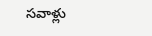సవాళ్లు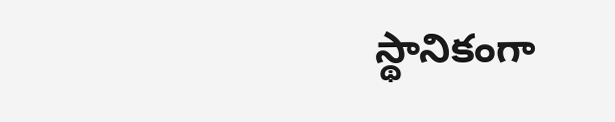స్థానికంగా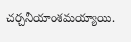చర్చనీయాంశమయ్యాయి.